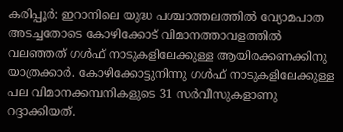കരിപ്പൂർ: ഇറാനിലെ യുദ്ധ പശ്ചാത്തലത്തിൽ വ്യോമപാത അടച്ചതോടെ കോഴിക്കോട് വിമാനത്താവളത്തിൽ വലഞ്ഞത് ഗൾഫ് നാടുകളിലേക്കുള്ള ആയിരക്കണക്കിനു യാത്രക്കാർ. കോഴിക്കോട്ടുനിന്നു ഗൾഫ് നാടുകളിലേക്കുള്ള പല വിമാനക്കമ്പനികളുടെ 31 സർവീസുകളാണു റദ്ദാക്കിയത്.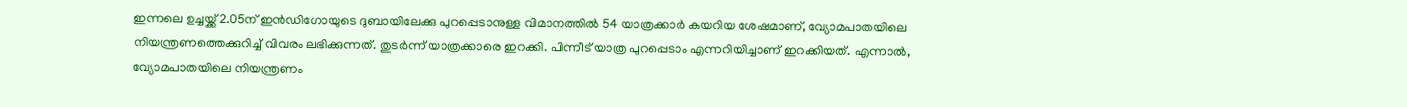ഇന്നലെ ഉച്ചയ്ക്ക് 2.05ന് ഇൻഡിഗോയുടെ ദുബായിലേക്കു പുറപ്പെടാനുള്ള വിമാനത്തിൽ 54 യാത്രക്കാർ കയറിയ ശേഷമാണ്, വ്യോമപാതയിലെ നിയന്ത്രണത്തെക്കുറിച്ച് വിവരം ലഭിക്കുന്നത്. തുടർന്ന് യാത്രക്കാരെ ഇറക്കി. പിന്നീട് യാത്ര പുറപ്പെടാം എന്നറിയിച്ചാണ് ഇറക്കിയത്. എന്നാൽ, വ്യോമപാതയിലെ നിയന്ത്രണം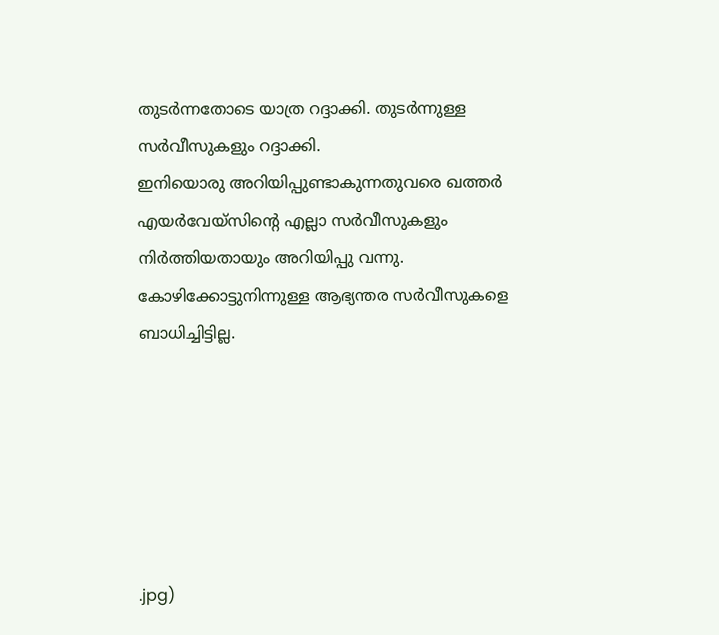തുടർന്നതോടെ യാത്ര റദ്ദാക്കി. തുടർന്നുള്ള സർവീസുകളും റദ്ദാക്കി.
ഇനിയൊരു അറിയിപ്പുണ്ടാകുന്നതുവരെ ഖത്തർ എയർവേയ്സിന്റെ എല്ലാ സർവീസുകളും നിർത്തിയതായും അറിയിപ്പു വന്നു. കോഴിക്കോട്ടുനിന്നുള്ള ആഭ്യന്തര സർവീസുകളെ ബാധിച്ചിട്ടില്ല.






.jpg)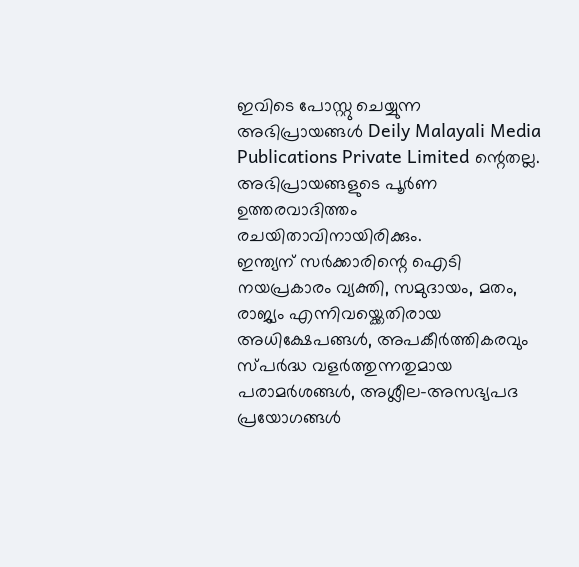ഇവിടെ പോസ്റ്റു ചെയ്യുന്ന അഭിപ്രായങ്ങൾ Deily Malayali Media Publications Private Limited ന്റെതല്ല. അഭിപ്രായങ്ങളുടെ പൂർണ ഉത്തരവാദിത്തം രചയിതാവിനായിരിക്കും.
ഇന്ത്യന് സർക്കാരിന്റെ ഐടി നയപ്രകാരം വ്യക്തി, സമുദായം, മതം, രാജ്യം എന്നിവയ്ക്കെതിരായ അധിക്ഷേപങ്ങൾ, അപകീർത്തികരവും സ്പർദ്ധ വളർത്തുന്നതുമായ പരാമർശങ്ങൾ, അശ്ലീല-അസഭ്യപദ പ്രയോഗങ്ങൾ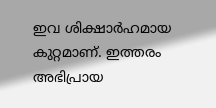ഇവ ശിക്ഷാർഹമായ കുറ്റമാണ്. ഇത്തരം അഭിപ്രായ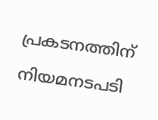പ്രകടനത്തിന് നിയമനടപടി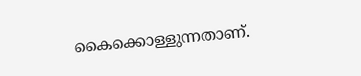കൈക്കൊള്ളുന്നതാണ്.